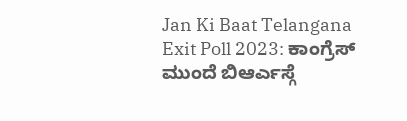Jan Ki Baat Telangana Exit Poll 2023: ಕಾಂಗ್ರೆಸ್ ಮುಂದೆ ಬಿಆರ್ಎಸ್ಗೆ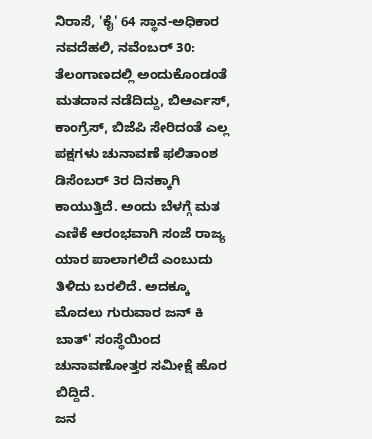ನಿರಾಸೆ, 'ಕೈ' 64 ಸ್ಥಾನ-ಅಧಿಕಾರ
ನವದೆಹಲಿ, ನವೆಂಬರ್ 30: ತೆಲಂಗಾಣದಲ್ಲಿ ಅಂದುಕೊಂಡಂತೆ ಮತದಾನ ನಡೆದಿದ್ದು, ಬಿಆರ್ಎಸ್, ಕಾಂಗ್ರೆಸ್, ಬಿಜೆಪಿ ಸೇರಿದಂತೆ ಎಲ್ಲ ಪಕ್ಷಗಳು ಚುನಾವಣೆ ಫಲಿತಾಂಶ ಡಿಸೆಂಬರ್ 3ರ ದಿನಕ್ಕಾಗಿ ಕಾಯುತ್ತಿದೆ. ಅಂದು ಬೆಳಗ್ಗೆ ಮತ ಎಣಿಕೆ ಆರಂಭವಾಗಿ ಸಂಜೆ ರಾಜ್ಯ ಯಾರ ಪಾಲಾಗಲಿದೆ ಎಂಬುದು ತಿಳಿದು ಬರಲಿದೆ. ಅದಕ್ಕೂ ಮೊದಲು ಗುರುವಾರ ಜನ್ ಕಿ ಬಾತ್' ಸಂಸ್ಥೆಯಿಂದ ಚುನಾವಣೋತ್ತರ ಸಮೀಕ್ಷೆ ಹೊರ ಬಿದ್ದಿದೆ.
ಜನ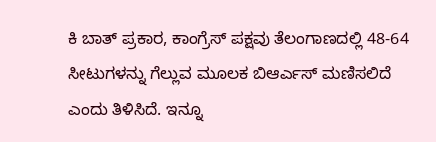ಕಿ ಬಾತ್ ಪ್ರಕಾರ, ಕಾಂಗ್ರೆಸ್ ಪಕ್ಷವು ತೆಲಂಗಾಣದಲ್ಲಿ 48-64 ಸೀಟುಗಳನ್ನು ಗೆಲ್ಲುವ ಮೂಲಕ ಬಿಆರ್ಎಸ್ ಮಣಿಸಲಿದೆ ಎಂದು ತಿಳಿಸಿದೆ. ಇನ್ನೂ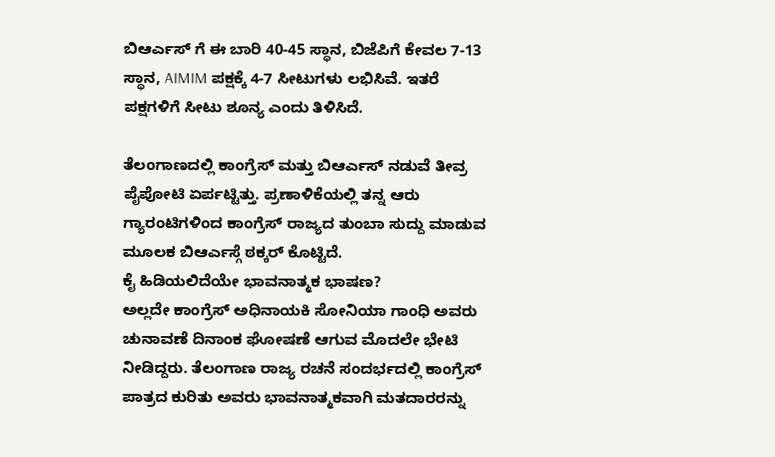ಬಿಆರ್ಎಸ್ ಗೆ ಈ ಬಾರಿ 40-45 ಸ್ಥಾನ, ಬಿಜೆಪಿಗೆ ಕೇವಲ 7-13 ಸ್ಥಾನ, AIMIM ಪಕ್ಷಕ್ಕೆ 4-7 ಸೀಟುಗಳು ಲಭಿಸಿವೆ. ಇತರೆ ಪಕ್ಷಗಳಿಗೆ ಸೀಟು ಶೂನ್ಯ ಎಂದು ತಿಳಿಸಿದೆ.

ತೆಲಂಗಾಣದಲ್ಲಿ ಕಾಂಗ್ರೆಸ್ ಮತ್ತು ಬಿಆರ್ಎಸ್ ನಡುವೆ ತೀವ್ರ ಪೈಪೋಟಿ ಏರ್ಪಟ್ಟಿತ್ತು. ಪ್ರಣಾಳಿಕೆಯಲ್ಲಿ ತನ್ನ ಆರು ಗ್ಯಾರಂಟಿಗಳಿಂದ ಕಾಂಗ್ರೆಸ್ ರಾಜ್ಯದ ತುಂಬಾ ಸುದ್ದು ಮಾಡುವ ಮೂಲಕ ಬಿಆರ್ಎಸ್ಗೆ ಠಕ್ಕರ್ ಕೊಟ್ಟಿದೆ.
ಕೈ ಹಿಡಿಯಲಿದೆಯೇ ಭಾವನಾತ್ಮಕ ಭಾಷಣ?
ಅಲ್ಲದೇ ಕಾಂಗ್ರೆಸ್ ಅಧಿನಾಯಕಿ ಸೋನಿಯಾ ಗಾಂಧಿ ಅವರು ಚುನಾವಣೆ ದಿನಾಂಕ ಘೋಷಣೆ ಆಗುವ ಮೊದಲೇ ಭೇಟಿ ನೀಡಿದ್ದರು. ತೆಲಂಗಾಣ ರಾಜ್ಯ ರಚನೆ ಸಂದರ್ಭದಲ್ಲಿ ಕಾಂಗ್ರೆಸ್ ಪಾತ್ರದ ಕುರಿತು ಅವರು ಭಾವನಾತ್ಮಕವಾಗಿ ಮತದಾರರನ್ನು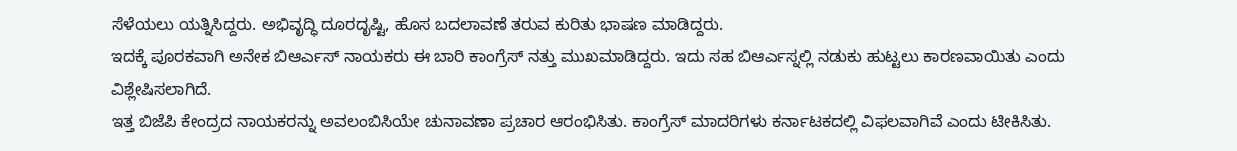ಸೆಳೆಯಲು ಯತ್ನಿಸಿದ್ದರು. ಅಭಿವೃದ್ಧಿ ದೂರದೃಷ್ಟಿ, ಹೊಸ ಬದಲಾವಣೆ ತರುವ ಕುರಿತು ಭಾಷಣ ಮಾಡಿದ್ದರು.
ಇದಕ್ಕೆ ಪೂರಕವಾಗಿ ಅನೇಕ ಬಿಆರ್ಎಸ್ ನಾಯಕರು ಈ ಬಾರಿ ಕಾಂಗ್ರೆಸ್ ನತ್ತು ಮುಖಮಾಡಿದ್ದರು. ಇದು ಸಹ ಬಿಆರ್ಎಸ್ನಲ್ಲಿ ನಡುಕು ಹುಟ್ಟಲು ಕಾರಣವಾಯಿತು ಎಂದು ವಿಶ್ಲೇಷಿಸಲಾಗಿದೆ.
ಇತ್ತ ಬಿಜೆಪಿ ಕೇಂದ್ರದ ನಾಯಕರನ್ನು ಅವಲಂಬಿಸಿಯೇ ಚುನಾವಣಾ ಪ್ರಚಾರ ಆರಂಭಿಸಿತು. ಕಾಂಗ್ರೆಸ್ ಮಾದರಿಗಳು ಕರ್ನಾಟಕದಲ್ಲಿ ವಿಫಲವಾಗಿವೆ ಎಂದು ಟೀಕಿಸಿತು.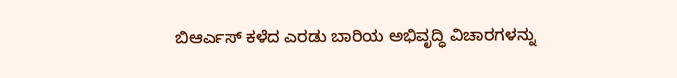ಬಿಆರ್ಎಸ್ ಕಳೆದ ಎರಡು ಬಾರಿಯ ಅಭಿವೃದ್ಧಿ ವಿಚಾರಗಳನ್ನು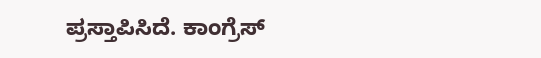ಪ್ರಸ್ತಾಪಿಸಿದೆ. ಕಾಂಗ್ರೆಸ್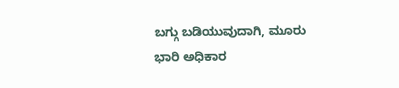ಬಗ್ಗು ಬಡಿಯುವುದಾಗಿ, ಮೂರು ಭಾರಿ ಅಧಿಕಾರ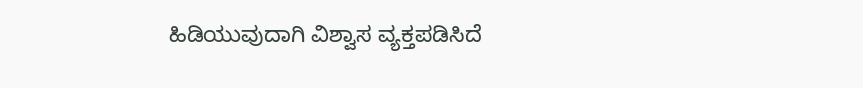ಹಿಡಿಯುವುದಾಗಿ ವಿಶ್ವಾಸ ವ್ಯಕ್ತಪಡಿಸಿದೆ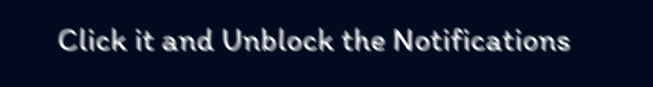Click it and Unblock the Notifications